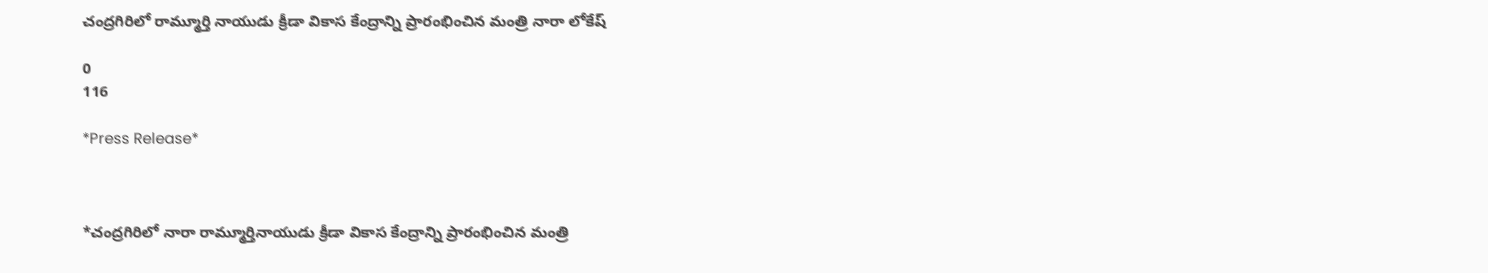చంద్రగిరిలో రామ్మూర్తి నాయుడు క్రీడా వికాస కేంద్రాన్ని ప్రారంభించిన మంత్రి నారా లోకేష్

0
116

*Press Release*



*చంద్రగిరిలో నారా రామ్మూర్తినాయుడు క్రీడా వికాస కేంద్రాన్ని ప్రారంభించిన మంత్రి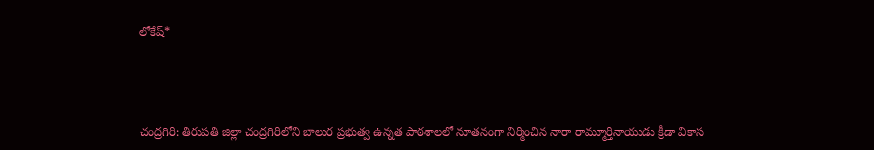లోకేష్*



చంద్రగిరి: తిరుపతి జిల్లా చంద్రగిరిలోని బాలుర ప్రభుత్వ ఉన్నత పాఠశాలలో నూతనంగా నిర్మించిన నారా రామ్మూర్తినాయుడు క్రీడా వికాస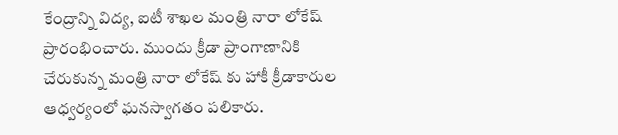కేంద్రాన్ని విద్య, ఐటీ శాఖల మంత్రి నారా లోకేష్ ప్రారంభించారు. ముందు క్రీడా ప్రాంగాణానికి చేరుకున్న మంత్రి నారా లోకేష్ కు హాకీ క్రీడాకారుల ఆధ్వర్యంలో ఘనస్వాగతం పలికారు.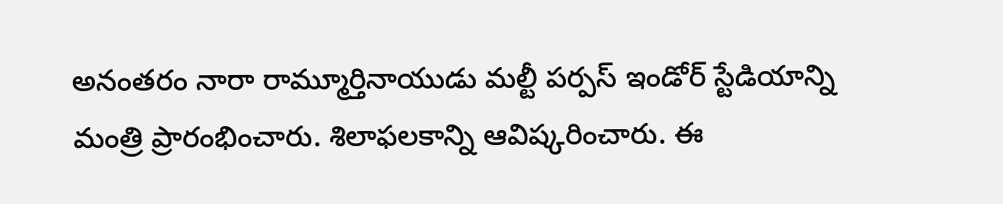అనంతరం నారా రామ్మూర్తినాయుడు మల్టీ పర్పస్ ఇండోర్ స్టేడియాన్ని మంత్రి ప్రారంభించారు. శిలాఫలకాన్ని ఆవిష్కరించారు. ఈ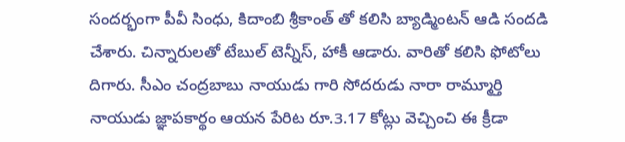సందర్భంగా పీవీ సింధు, కిదాంబి శ్రీకాంత్ తో కలిసి బ్యాడ్మింటన్ ఆడి సందడి చేశారు. చిన్నారులతో టేబుల్ టెన్నీస్, హాకీ ఆడారు. వారితో కలిసి ఫోటోలు దిగారు. సీఎం చంద్రబాబు నాయుడు గారి సోదరుడు నారా రామ్మూర్తి నాయుడు జ్ఞాపకార్థం ఆయన పేరిట రూ.3.17 కోట్లు వెచ్చించి ఈ క్రీడా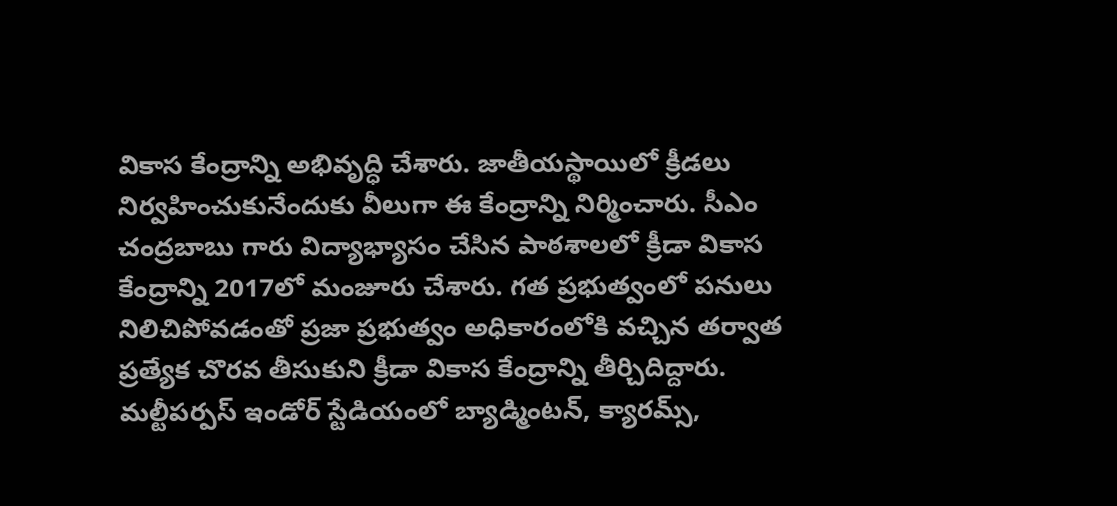వికాస కేంద్రాన్ని అభివృద్ధి చేశారు. జాతీయస్థాయిలో క్రీడలు నిర్వహించుకునేందుకు వీలుగా ఈ కేంద్రాన్ని నిర్మించారు. సీఎం చంద్రబాబు గారు విద్యాభ్యాసం చేసిన పాఠశాలలో క్రీడా వికాస కేంద్రాన్ని 2017లో మంజూరు చేశారు. గత ప్రభుత్వంలో పనులు నిలిచిపోవడంతో ప్రజా ప్రభుత్వం అధికారంలోకి వచ్చిన తర్వాత ప్రత్యేక చొరవ తీసుకుని క్రీడా వికాస కేంద్రాన్ని తీర్చిదిద్దారు. మల్టీపర్పస్ ఇండోర్ స్టేడియంలో బ్యాడ్మింటన్, క్యారమ్స్,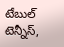టేబుల్ టెన్నీస్,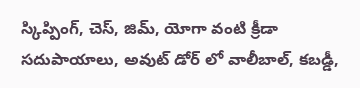స్కిప్పింగ్, చెస్, జిమ్, యోగా వంటి క్రీడా సదుపాయాలు, అవుట్ డోర్ లో వాలీబాల్, కబడ్డీ,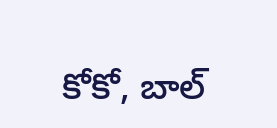కోకో, బాల్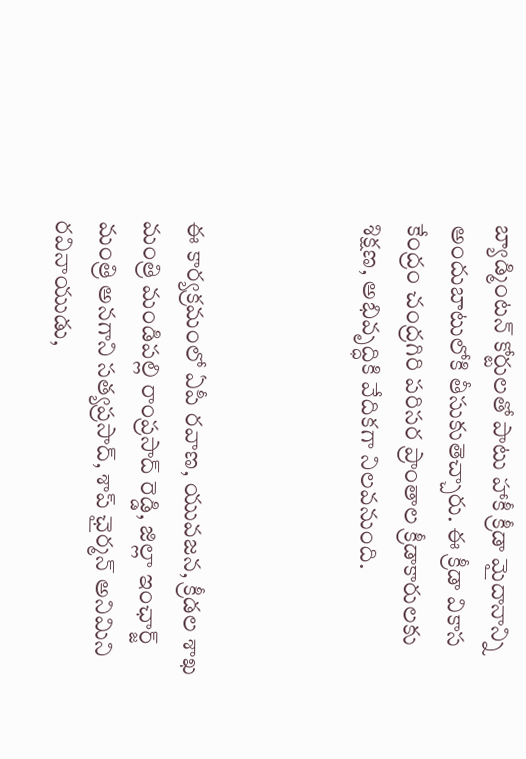బ్యాడ్మింటన్ కోర్టులతో పాటు హాకీ క్రీడా మైదానాన్ని అందుబాటులోకి తీసుకుతెచ్చారు. ఈ క్రీడా వికాస కేంద్రం చంద్రగిరి పరిసర ప్రాంతాల క్రీడాకారులకు శిక్షణ, అభివృద్ధికి వేదికగా నిలవనుంది.



ఈ కార్యక్రమంలో ఏపీ రవాణ, యువజన, క్రీడల శాఖ మంత్రి మండిపల్లి రాంప్రసాద్ రెడ్డి, జిల్లా ఇంఛార్జ్ మంత్రి అనగాని సత్యప్రసాద్, శాప్ ఛైర్మన్ అనిమిని రవినాయుడు,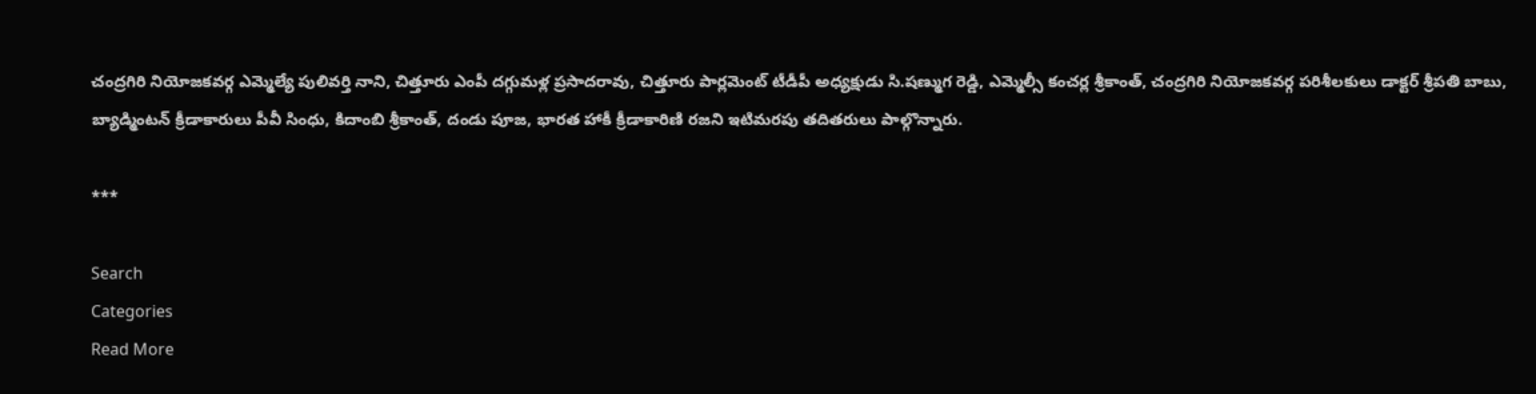చంద్రగిరి నియోజకవర్గ ఎమ్మెల్యే పులివర్తి నాని, చిత్తూరు ఎంపీ దగ్గుమళ్ల ప్రసాదరావు, చిత్తూరు పార్లమెంట్ టీడీపీ అధ్యక్షుడు సి.షణ్ముగ రెడ్డి, ఎమ్మెల్సీ కంచర్ల శ్రీకాంత్, చంద్రగిరి నియోజకవర్గ పరిశీలకులు డాక్టర్ శ్రీపతి బాబు, బ్యాడ్మింటన్ క్రీడాకారులు పీవీ సింధు, కిదాంబి శ్రీకాంత్, దండు పూజ, భారత హాకీ క్రీడాకారిణి రజని ఇటిమరపు తదితరులు పాల్గొన్నారు.

***

Search
Categories
Read More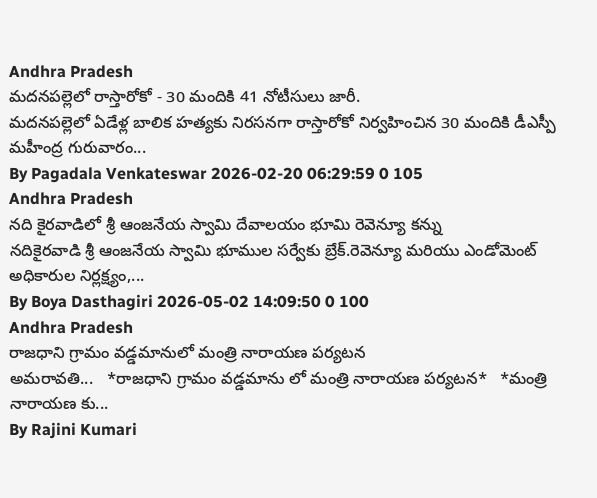Andhra Pradesh
మదనపల్లెలో రాస్తారోకో - 30 మందికి 41 నోటీసులు జారీ.
మదనపల్లెలో ఏడేళ్ల బాలిక హత్యకు నిరసనగా రాస్తారోకో నిర్వహించిన 30 మందికి డీఎస్పీ మహీంద్ర గురువారం...
By Pagadala Venkateswar 2026-02-20 06:29:59 0 105
Andhra Pradesh
నది కైరవాడిలో శ్రీ ఆంజనేయ స్వామి దేవాలయం భూమి రెవెన్యూ కన్ను
నదికైరవాడి శ్రీ ఆంజనేయ స్వామి భూముల సర్వేకు బ్రేక్.రెవెన్యూ మరియు ఎండోమెంట్ అధికారుల నిర్లక్ష్యం,...
By Boya Dasthagiri 2026-05-02 14:09:50 0 100
Andhra Pradesh
రాజధాని గ్రామం వడ్డమానులో మంత్రి నారాయణ పర్యటన
అమరావతి...   *రాజధాని గ్రామం వడ్డమాను లో మంత్రి నారాయణ పర్యటన*   *మంత్రి నారాయణ కు...
By Rajini Kumari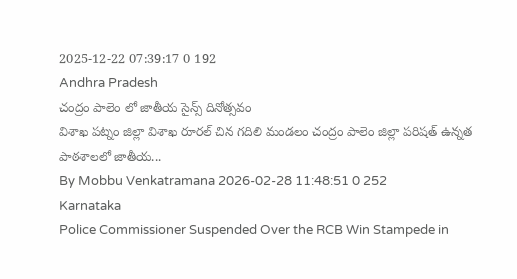2025-12-22 07:39:17 0 192
Andhra Pradesh
చంద్రం పాలెం లో జాతీయ సైన్స్ దినోత్సవం
విశాఖ పట్నం జిల్లా విశాఖ రూరల్ చిన గదిలి మండలం చంద్రం పాలెం జిల్లా పరిషత్ ఉన్నత పాఠశాలలో జాతీయ...
By Mobbu Venkatramana 2026-02-28 11:48:51 0 252
Karnataka
Police Commissioner Suspended Over the RCB Win Stampede in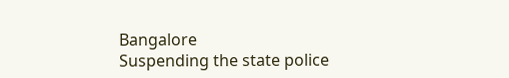Bangalore
Suspending the state police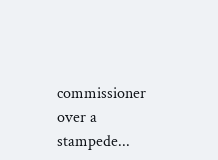commissioner over a stampede...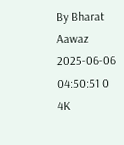By Bharat Aawaz 2025-06-06 04:50:51 0 4K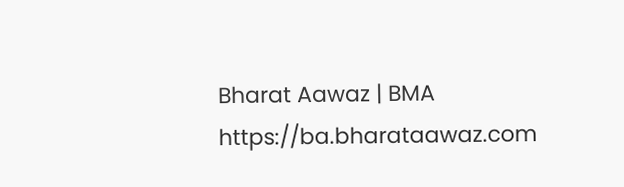Bharat Aawaz | BMA https://ba.bharataawaz.com